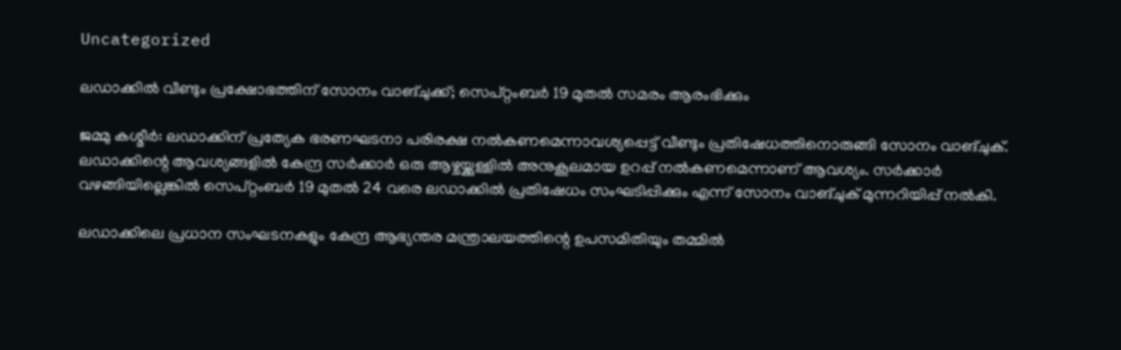Uncategorized

ലഡാക്കില്‍ വീണ്ടും പ്രക്ഷോഭത്തിന് സോനം വാങ്ചുക്ക്; സെപ്റ്റംബര്‍ 19 മുതല്‍ സമരം ആരംഭിക്കും

ജമ്മു കശ്മീര്‍: ലഡാക്കിന് പ്രത്യേക ഭരണഘടനാ പരിരക്ഷ നല്‍കണമെന്നാവശ്യപ്പെട്ട് വീണ്ടും പ്രതിഷേധത്തിനൊരുങ്ങി സോനം വാങ്ചുക്. ലഡാക്കിന്റെ ആവശ്യങ്ങളില്‍ കേന്ദ്ര സര്‍ക്കാര്‍ ഒരു ആഴ്ചയ്ക്കുള്ളില്‍ അനുകൂലമായ ഉറപ്പ് നല്‍കണമെന്നാണ് ആവശ്യം. സര്‍ക്കാര്‍ വഴങ്ങിയില്ലെങ്കില്‍ സെപ്റ്റംബര്‍ 19 മുതല്‍ 24 വരെ ലഡാക്കില്‍ പ്രതിഷേധം സംഘടിപ്പിക്കും എന്ന് സോനം വാങ്ചുക് മുന്നറിയിപ്പ് നല്‍കി.

ലഡാക്കിലെ പ്രധാന സംഘടനകളും കേന്ദ്ര ആഭ്യന്തര മന്ത്രാലയത്തിന്റെ ഉപസമിതിയും തമ്മില്‍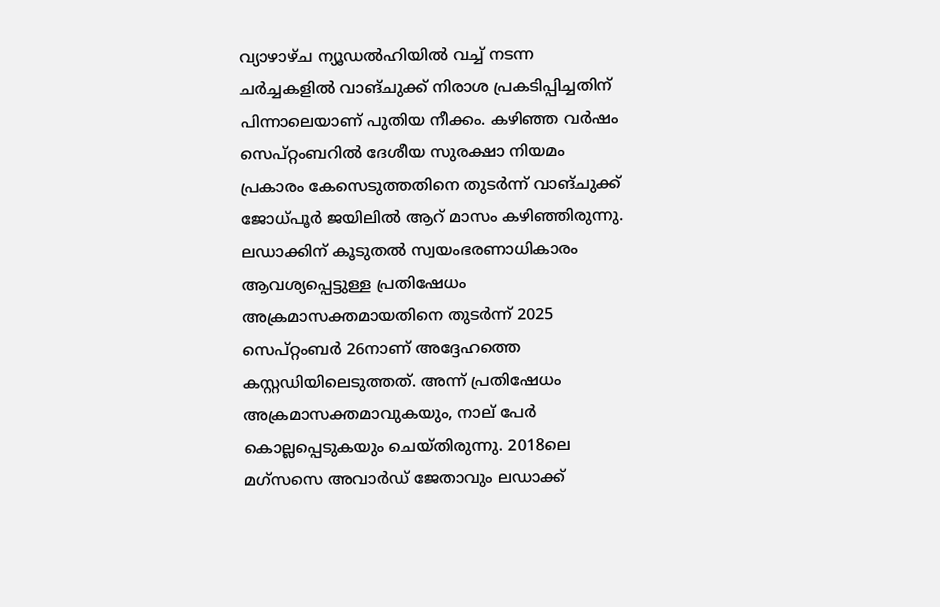വ്യാഴാഴ്ച ന്യൂഡല്‍ഹിയില്‍ വച്ച് നടന്ന ചര്‍ച്ചകളില്‍ വാങ്ചുക്ക് നിരാശ പ്രകടിപ്പിച്ചതിന് പിന്നാലെയാണ് പുതിയ നീക്കം. കഴിഞ്ഞ വര്‍ഷം സെപ്റ്റംബറില്‍ ദേശീയ സുരക്ഷാ നിയമം പ്രകാരം കേസെടുത്തതിനെ തുടര്‍ന്ന് വാങ്ചുക്ക് ജോധ്പൂര്‍ ജയിലില്‍ ആറ് മാസം കഴിഞ്ഞിരുന്നു. ലഡാക്കിന് കൂടുതല്‍ സ്വയംഭരണാധികാരം ആവശ്യപ്പെട്ടുള്ള പ്രതിഷേധം അക്രമാസക്തമായതിനെ തുടര്‍ന്ന് 2025 സെപ്റ്റംബര്‍ 26നാണ് അദ്ദേഹത്തെ കസ്റ്റഡിയിലെടുത്തത്. അന്ന് പ്രതിഷേധം അക്രമാസക്തമാവുകയും, നാല് പേര്‍ കൊല്ലപ്പെടുകയും ചെയ്തിരുന്നു. 2018ലെ മഗ്‌സസെ അവാര്‍ഡ് ജേതാവും ലഡാക്ക്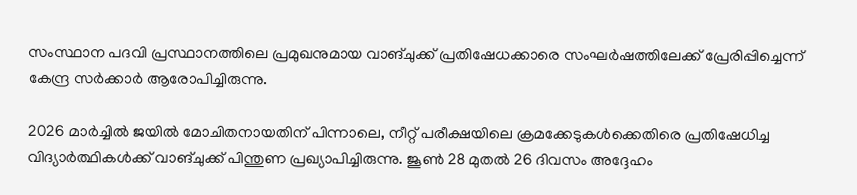സംസ്ഥാന പദവി പ്രസ്ഥാനത്തിലെ പ്രമുഖനുമായ വാങ്ചുക്ക് പ്രതിഷേധക്കാരെ സംഘര്‍ഷത്തിലേക്ക് പ്രേരിപ്പിച്ചെന്ന് കേന്ദ്ര സര്‍ക്കാര്‍ ആരോപിച്ചിരുന്നു.

2026 മാര്‍ച്ചില്‍ ജയില്‍ മോചിതനായതിന് പിന്നാലെ, നീറ്റ് പരീക്ഷയിലെ ക്രമക്കേടുകള്‍ക്കെതിരെ പ്രതിഷേധിച്ച വിദ്യാര്‍ത്ഥികള്‍ക്ക് വാങ്ചുക്ക് പിന്തുണ പ്രഖ്യാപിച്ചിരുന്നു. ജൂണ്‍ 28 മുതല്‍ 26 ദിവസം അദ്ദേഹം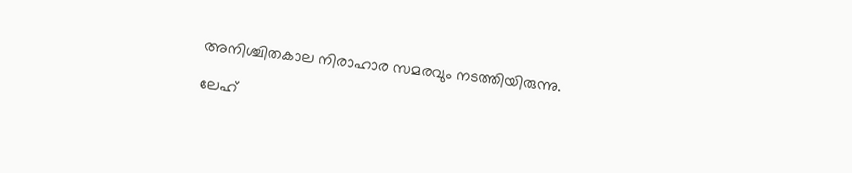അനിശ്ചിതകാല നിരാഹാര സമരവും നടത്തിയിരുന്നു.

ലേഹ്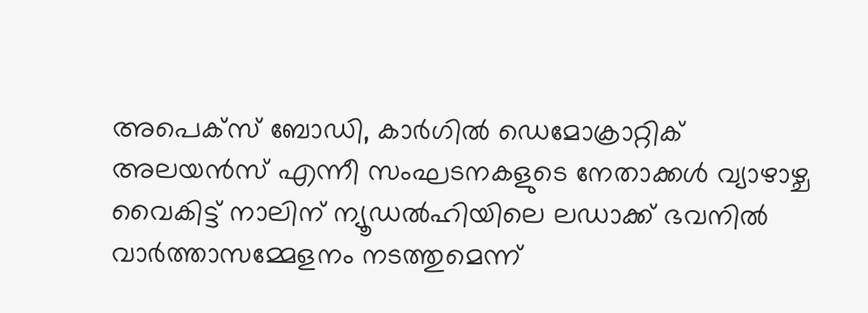അപെക്‌സ് ബോഡി, കാര്‍ഗില്‍ ഡെമോക്രാറ്റിക് അലയന്‍സ് എന്നീ സംഘടനകളുടെ നേതാക്കള്‍ വ്യാഴാഴ്ച വൈകിട്ട് നാലിന് ന്യൂഡല്‍ഹിയിലെ ലഡാക്ക് ഭവനില്‍ വാര്‍ത്താസമ്മേളനം നടത്തുമെന്ന്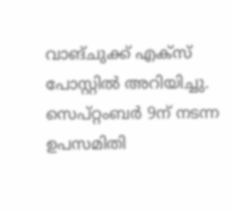വാങ്ചുക്ക് എക്‌സ് പോസ്റ്റില്‍ അറിയിച്ചു. സെപ്റ്റംബര്‍ 9ന് നടന്ന ഉപസമിതി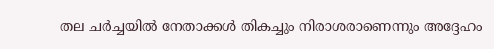തല ചര്‍ച്ചയില്‍ നേതാക്കള്‍ തികച്ചും നിരാശരാണെന്നും അദ്ദേഹം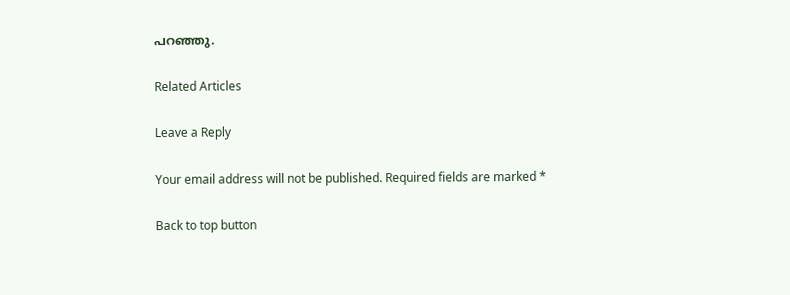പറഞ്ഞു.

Related Articles

Leave a Reply

Your email address will not be published. Required fields are marked *

Back to top button